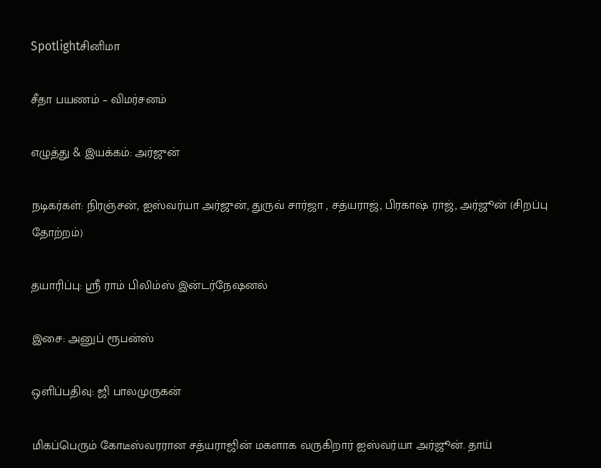Spotlightசினிமா

சீதா பயணம் – விமர்சனம்

எழுத்து & இயக்கம்: அர்ஜுன்

நடிகர்கள்: நிரஞ்சன், ஐஸ்வர்யா அர்ஜுன், துருவ் சார்ஜா , சத்யராஜ், பிரகாஷ் ராஜ், அர்ஜூன் (சிறப்பு தோற்றம்)

தயாரிப்பு: ஸ்ரீ ராம் பிலிம்ஸ் இன்டர்நேஷனல்

இசை: அனுப் ரூபன்ஸ்

ஒளிப்பதிவு: ஜி பாலமுருகன்

மிகப்பெரும் கோடீஸ்வரரான சத்யராஜின் மகளாக வருகிறார் ஐஸ்வர்யா அர்ஜூன். தாய்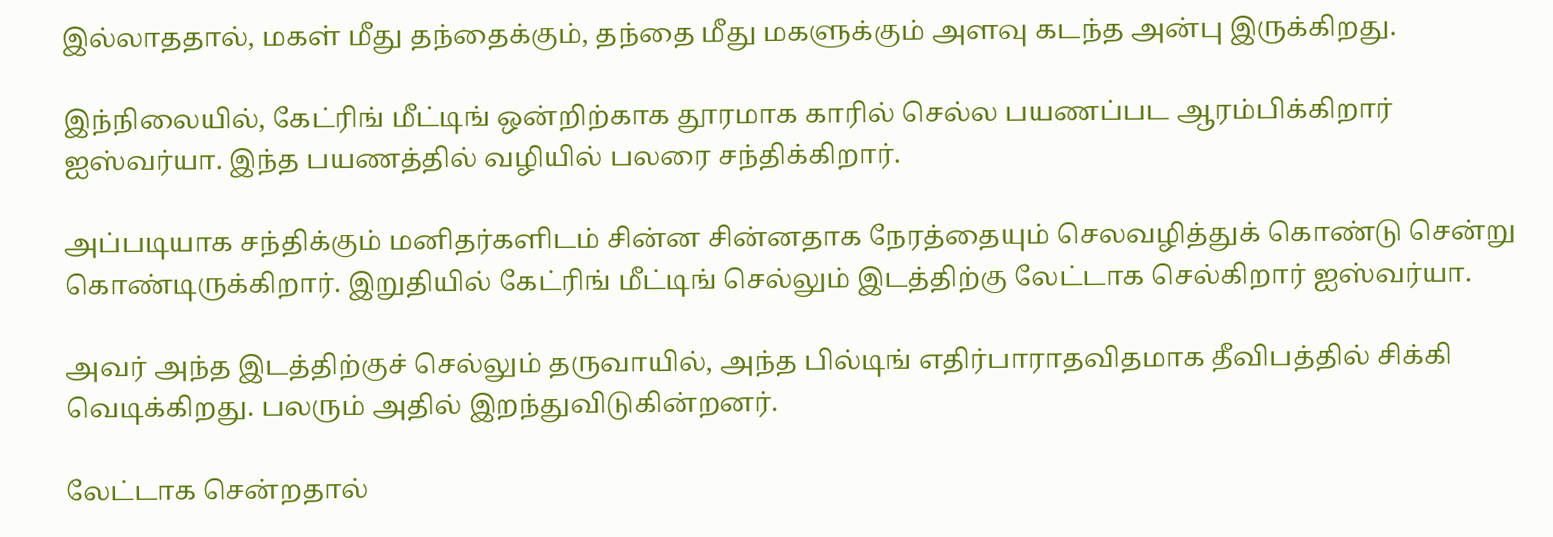இல்லாததால், மகள் மீது தந்தைக்கும், தந்தை மீது மகளுக்கும் அளவு கடந்த அன்பு இருக்கிறது.

இந்நிலையில், கேட்ரிங் மீட்டிங் ஒன்றிற்காக தூரமாக காரில் செல்ல பயணப்பட ஆரம்பிக்கிறார் ஐஸ்வர்யா. இந்த பயணத்தில் வழியில் பலரை சந்திக்கிறார்.

அப்படியாக சந்திக்கும் மனிதர்களிடம் சின்ன சின்னதாக நேரத்தையும் செலவழித்துக் கொண்டு சென்று கொண்டிருக்கிறார். இறுதியில் கேட்ரிங் மீட்டிங் செல்லும் இடத்திற்கு லேட்டாக செல்கிறார் ஐஸ்வர்யா.

அவர் அந்த இடத்திற்குச் செல்லும் தருவாயில், அந்த பில்டிங் எதிர்பாராதவிதமாக தீவிபத்தில் சிக்கி வெடிக்கிறது. பலரும் அதில் இறந்துவிடுகின்றனர்.

லேட்டாக சென்றதால்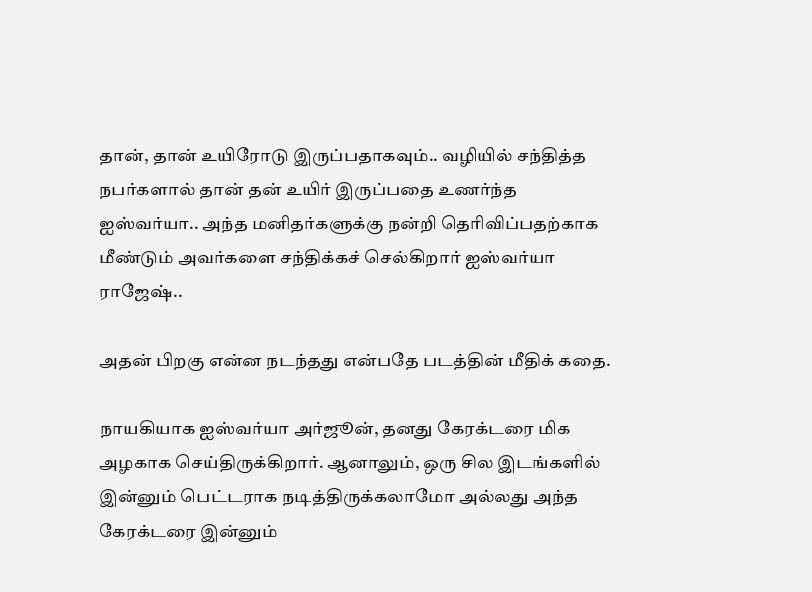தான், தான் உயிரோடு இருப்பதாகவும்.. வழியில் சந்தித்த நபர்களால் தான் தன் உயிர் இருப்பதை உணர்ந்த ஐஸ்வர்யா.. அந்த மனிதர்களுக்கு நன்றி தெரிவிப்பதற்காக மீண்டும் அவர்களை சந்திக்கச் செல்கிறார் ஐஸ்வர்யா ராஜேஷ்..

அதன் பிறகு என்ன நடந்தது என்பதே படத்தின் மீதிக் கதை.

நாயகியாக ஐஸ்வர்யா அர்ஜூன், தனது கேரக்டரை மிக அழகாக செய்திருக்கிறார். ஆனாலும், ஒரு சில இடங்களில் இன்னும் பெட்டராக நடித்திருக்கலாமோ அல்லது அந்த கேரக்டரை இன்னும்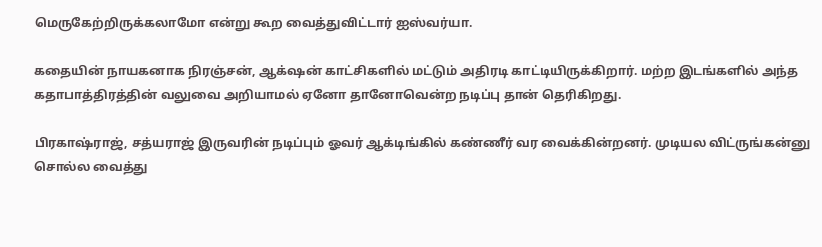மெருகேற்றிருக்கலாமோ என்று கூற வைத்துவிட்டார் ஐஸ்வர்யா.

கதையின் நாயகனாக நிரஞ்சன், ஆக்‌ஷன் காட்சிகளில் மட்டும் அதிரடி காட்டியிருக்கிறார். மற்ற இடங்களில் அந்த கதாபாத்திரத்தின் வலுவை அறியாமல் ஏனோ தானோவென்ற நடிப்பு தான் தெரிகிறது.

பிரகாஷ்ராஜ், சத்யராஜ் இருவரின் நடிப்பும் ஓவர் ஆக்டிங்கில் கண்ணீர் வர வைக்கின்றனர். முடியல விட்ருங்கன்னு சொல்ல வைத்து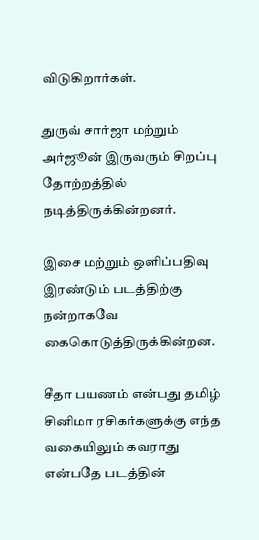விடுகிறார்கள்.

துருவ் சார்ஜா மற்றும் அர்ஜூன் இருவரும் சிறப்பு தோற்றத்தில் நடித்திருக்கின்றனர்.

இசை மற்றும் ஒளிப்பதிவு இரண்டும் படத்திற்கு நன்றாகவே கைகொடுத்திருக்கின்றன.

சீதா பயணம் என்பது தமிழ் சினிமா ரசிகர்களுக்கு எந்த வகையிலும் கவராது என்பதே படத்தின்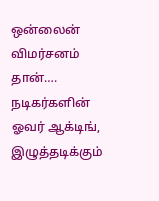ஒன்லைன் விமர்சனம் தான்…. நடிகர்களின் ஓவர் ஆக்டிங், இழுத்தடிக்கும்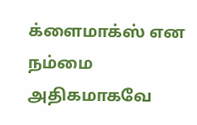க்ளைமாக்ஸ் என நம்மை அதிகமாகவே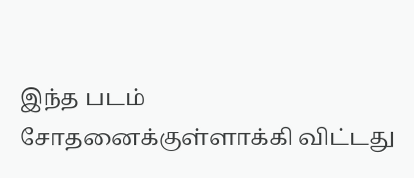இந்த படம் சோதனைக்குள்ளாக்கி விட்டது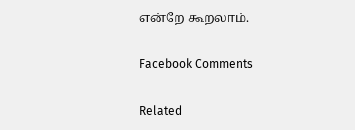என்றே கூறலாம்.

Facebook Comments

Related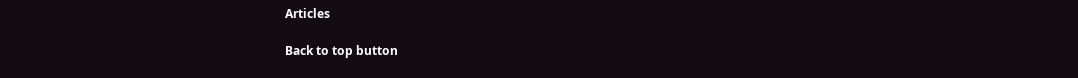Articles

Back to top button